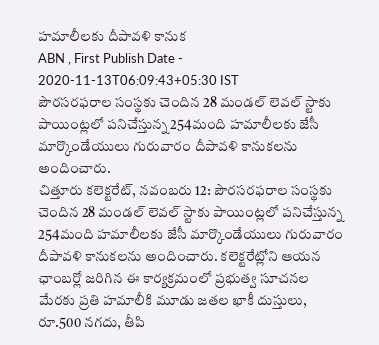హమాలీలకు దీపావళి కానుక
ABN , First Publish Date - 2020-11-13T06:09:43+05:30 IST
పౌరసరఫరాల సంస్థకు చెందిన 28 మండల్ లెవల్ స్టాకు పాయింట్లలో పనిచేస్తున్న 254మంది హమాలీలకు జేసీ మార్కొండేయులు గురువారం దీపావళి కానుకలను అందించారు.
చిత్తూరు కలెక్టరేట్, నవంబరు 12: పౌరసరఫరాల సంస్థకు చెందిన 28 మండల్ లెవల్ స్టాకు పాయింట్లలో పనిచేస్తున్న 254మంది హమాలీలకు జేసీ మార్కొండేయులు గురువారం దీపావళి కానుకలను అందించారు. కలెక్టరేట్లోని ఆయన ఛాంబర్లో జరిగిన ఈ కార్యక్రమంలో ప్రభుత్వ సూచనల మేరకు ప్రతి హమాలీకి మూడు జతల ఖాకీ దుస్తులు, రూ.500 నగదు, తీపి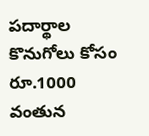పదార్థాల కొనుగోలు కోసం రూ.1000 వంతున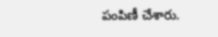పంపిణీ చేశారు.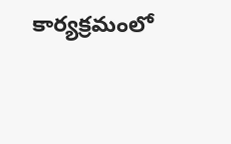కార్యక్రమంలో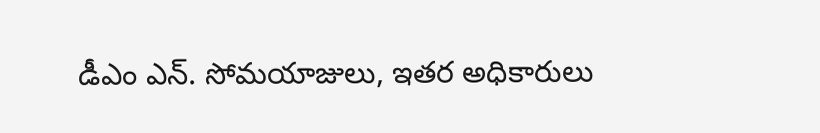డీఎం ఎన్. సోమయాజులు, ఇతర అధికారులు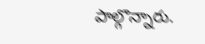పాల్గొన్నారు.